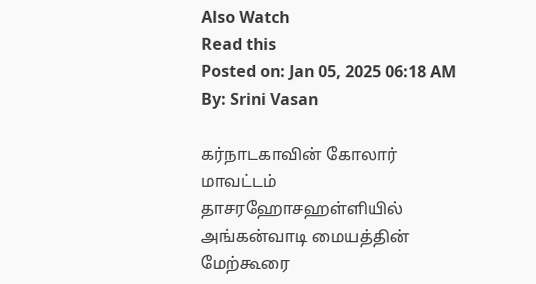Also Watch
Read this
Posted on: Jan 05, 2025 06:18 AM
By: Srini Vasan

கர்நாடகாவின் கோலார் மாவட்டம் தாசரஹோசஹள்ளியில் அங்கன்வாடி மையத்தின் மேற்கூரை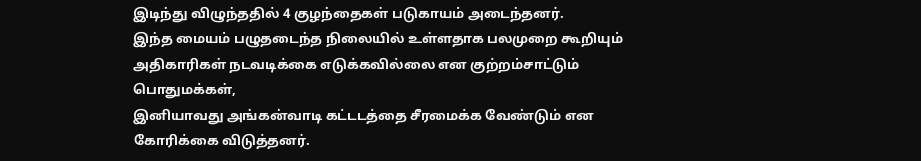இடிந்து விழுந்ததில் 4 குழந்தைகள் படுகாயம் அடைந்தனர்.
இந்த மையம் பழுதடைந்த நிலையில் உள்ளதாக பலமுறை கூறியும் அதிகாரிகள் நடவடிக்கை எடுக்கவில்லை என குற்றம்சாட்டும் பொதுமக்கள்,
இனியாவது அங்கன்வாடி கட்டடத்தை சீரமைக்க வேண்டும் என கோரிக்கை விடுத்தனர்.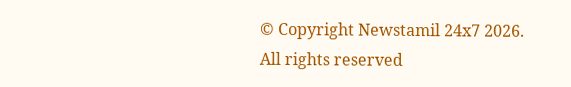© Copyright Newstamil 24x7 2026. All rights reserved